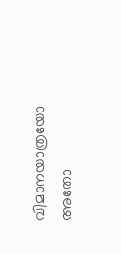വിമാനയാത്രയോ അതോ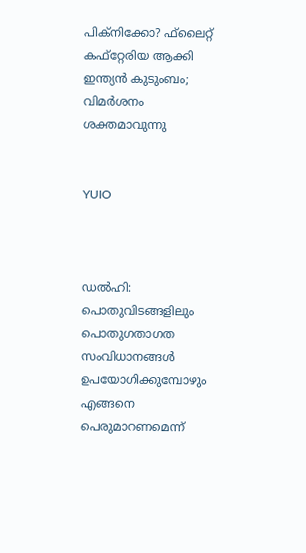പിക്‌നിക്കോ? ഫ്‌ലൈറ്റ് കഫ്‌റ്റേരിയ ആക്കി ഇന്ത്യന്‍ കുടുംബം; വിമര്‍ശനം  ശക്തമാവുന്നു


YUIO



ഡല്‍ഹി: പൊതുവിടങ്ങളിലും പൊതുഗതാഗത സംവിധാനങ്ങള്‍ ഉപയോഗിക്കുമ്പോഴും എങ്ങനെ പെരുമാറണമെന്ന്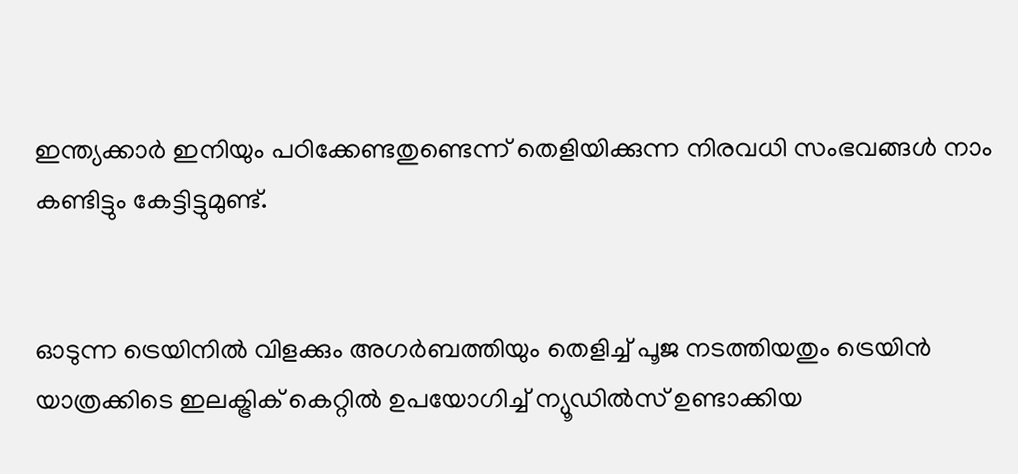ഇന്ത്യക്കാര്‍ ഇനിയും പഠിക്കേണ്ടതുണ്ടെന്ന് തെളിയിക്കുന്ന നിരവധി സംഭവങ്ങള്‍ നാം കണ്ടിട്ടും കേട്ടിട്ടുമുണ്ട്.


ഓടുന്ന ട്രെയിനില്‍ വിളക്കും അഗര്‍ബത്തിയും തെളിച്ച് പൂജ നടത്തിയതും ട്രെയിന്‍ യാത്രക്കിടെ ഇലക്ട്രിക് കെറ്റില്‍ ഉപയോഗിച്ച് ന്യൂഡില്‍സ് ഉണ്ടാക്കിയ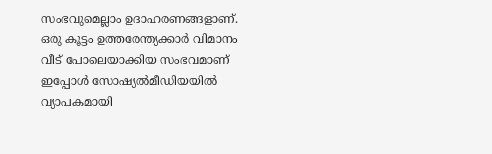സംഭവുമെല്ലാം ഉദാഹരണങ്ങളാണ്. ഒരു കൂട്ടം ഉത്തരേന്ത്യക്കാര്‍ വിമാനം വീട് പോലെയാക്കിയ സംഭവമാണ് ഇപ്പോള്‍ സോഷ്യല്‍മീഡിയയില്‍ വ്യാപകമായി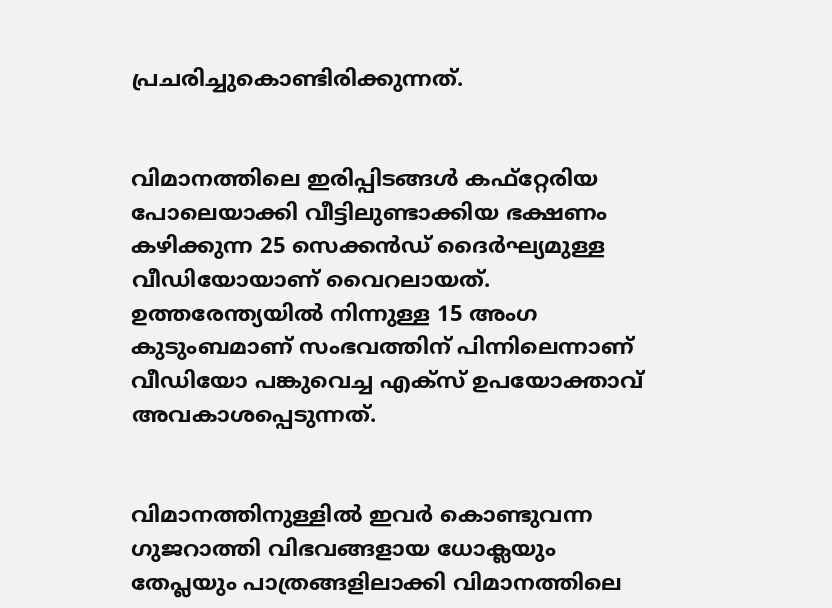പ്രചരിച്ചുകൊണ്ടിരിക്കുന്നത്.


വിമാനത്തിലെ ഇരിപ്പിടങ്ങള്‍ കഫ്‌റ്റേരിയ പോലെയാക്കി വീട്ടിലുണ്ടാക്കിയ ഭക്ഷണം കഴിക്കുന്ന 25 സെക്കന്‍ഡ് ദൈര്‍ഘ്യമുള്ള വീഡിയോയാണ് വൈറലായത്. ഉത്തരേന്ത്യയില്‍ നിന്നുള്ള 15 അംഗ കുടുംബമാണ് സംഭവത്തിന് പിന്നിലെന്നാണ് വീഡിയോ പങ്കുവെച്ച എക്‌സ് ഉപയോക്താവ് അവകാശപ്പെടുന്നത്.


വിമാനത്തിനുള്ളില്‍ ഇവര്‍ കൊണ്ടുവന്ന ഗുജറാത്തി വിഭവങ്ങളായ ധോക്ലയും തേപ്ലയും പാത്രങ്ങളിലാക്കി വിമാനത്തിലെ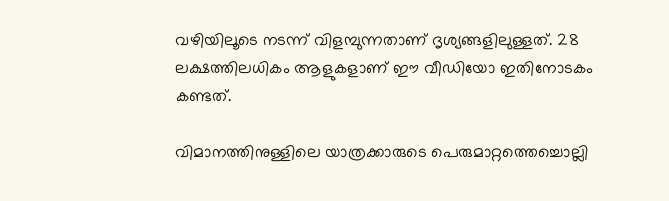വഴിയിലൂടെ നടന്ന് വിളമ്പുന്നതാണ് ദൃശ്യങ്ങളിലുള്ളത്. 28 ലക്ഷത്തിലധികം ആളുകളാണ് ഈ വീഡിയോ ഇതിനോടകം കണ്ടത്.

വിമാനത്തിനുള്ളിലെ യാത്രക്കാരുടെ പെരുമാറ്റത്തെച്ചൊല്ലി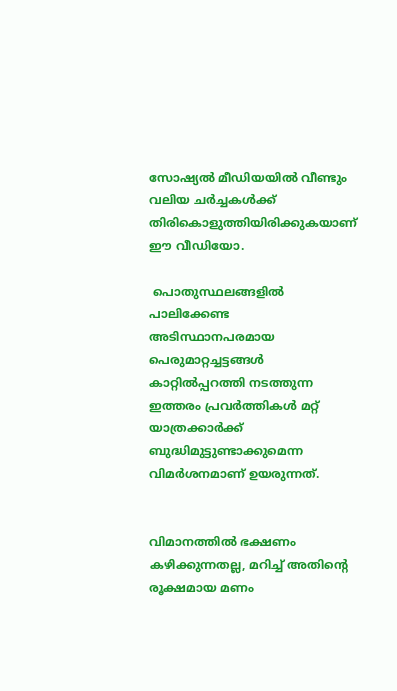സോഷ്യല്‍ മീഡിയയില്‍ വീണ്ടും വലിയ ചര്‍ച്ചകള്‍ക്ക് തിരികൊളുത്തിയിരിക്കുകയാണ് ഈ വീഡിയോ.

 പൊതുസ്ഥലങ്ങളില്‍ പാലിക്കേണ്ട അടിസ്ഥാനപരമായ പെരുമാറ്റച്ചട്ടങ്ങള്‍ കാറ്റില്‍പ്പറത്തി നടത്തുന്ന ഇത്തരം പ്രവര്‍ത്തികള്‍ മറ്റ് യാത്രക്കാര്‍ക്ക് ബുദ്ധിമുട്ടുണ്ടാക്കുമെന്ന വിമര്‍ശനമാണ് ഉയരുന്നത്.


വിമാനത്തില്‍ ഭക്ഷണം കഴിക്കുന്നതല്ല, മറിച്ച് അതിന്റെ രൂക്ഷമായ മണം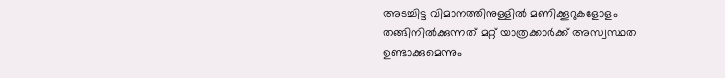അടച്ചിട്ട വിമാനത്തിനുള്ളില്‍ മണിക്കൂറുകളോളം തങ്ങിനില്‍ക്കുന്നത് മറ്റ് യാത്രക്കാര്‍ക്ക് അസ്വസ്ഥത ഉണ്ടാക്കുമെന്നും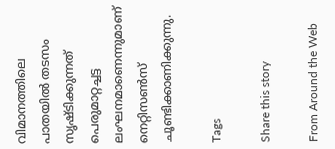വിമാനത്തിലെ പാതയില്‍ തടസം സൃഷ്ടിക്കുന്നത് പെരുമാറ്റച്ചട്ട ലംഘനമാണെന്നുമാണ് നെറ്റിസണ്‍സ് ചൂണ്ടിക്കാണിക്കുന്നു.

Tags

Share this story

From Around the Web